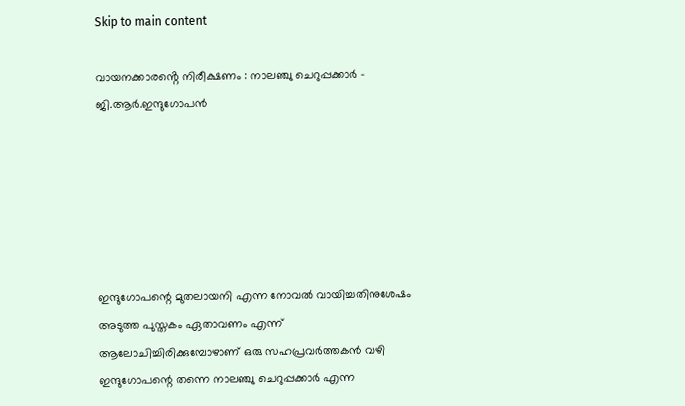Skip to main content

വായനക്കാരൻ്റെ നിരീക്ഷണം : നാലഞ്ചു ചെറുപ്പക്കാർ - ജി.ആർ.ഇന്ദുഗോപൻ






ഇന്ദുഗോപന്റെ മുതലായനി എന്ന നോവല്‍ വായിച്ചതിനുശേഷം അടുത്ത പുസ്തകം ഏതാവണം എന്ന് ആലോചിച്ചിരിക്കുമ്പോഴാണ് ഒരു സഹപ്രവർത്തകൻ വഴി ഇന്ദുഗോപന്റെ തന്നെ നാലഞ്ചു ചെറുപ്പക്കാർ എന്ന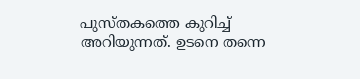പുസ്തകത്തെ കുറിച്ച് അറിയുന്നത്. ഉടനെ തന്നെ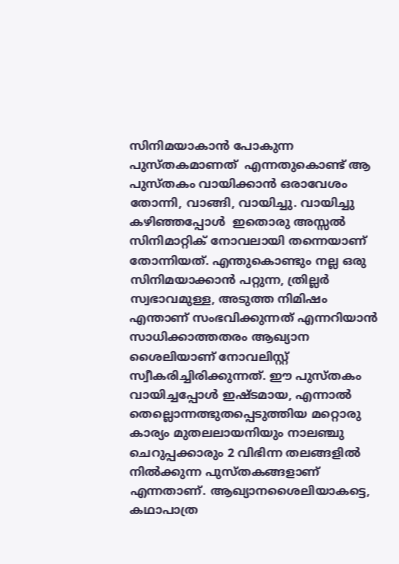സിനിമയാകാൻ പോകുന്ന പുസ്തകമാണത്  എന്നതുകൊണ്ട് ആ പുസ്തകം വായിക്കാൻ ഒരാവേശം തോന്നി, വാങ്ങി, വായിച്ചു. വായിച്ചു കഴിഞ്ഞപ്പോൾ  ഇതൊരു അസ്സൽ സിനിമാറ്റിക് നോവലായി തന്നെയാണ് തോന്നിയത്. എന്തുകൊണ്ടും നല്ല ഒരു സിനിമയാക്കാൻ പറ്റുന്ന, ത്രില്ലര്‍ സ്വഭാവമുള്ള, അടുത്ത നിമിഷം എന്താണ് സംഭവിക്കുന്നത് എന്നറിയാന്‍ സാധിക്കാത്തതരം ആഖ്യാന ശൈലിയാണ് നോവലിസ്റ്റ് സ്വീകരിച്ചിരിക്കുന്നത്. ഈ പുസ്തകം വായിച്ചപ്പോൾ ഇഷ്ടമായ, എന്നാല്‍ തെല്ലൊന്നത്ഭുതപ്പെടുത്തിയ മറ്റൊരു കാര്യം മുതലലായനിയും ‌നാലഞ്ചു ചെറുപ്പക്കാരും 2 വിഭിന്ന തലങ്ങളില്‍ നില്‍ക്കുന്ന പുസ്തകങ്ങളാണ് എന്നതാണ്. ആഖ്യാനശൈലിയാകട്ടെ, കഥാപാത്ര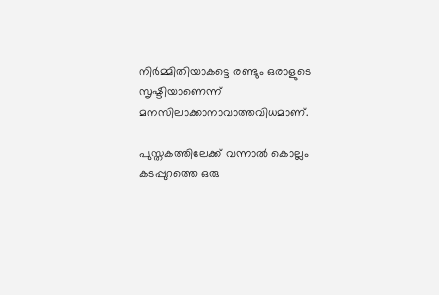നിർമ്മിതിയാകട്ടെ രണ്ടും ഒരാളുടെ സൃഷ്ടിയാണെന്ന് മനസിലാക്കാനാവാത്തവിധമാണ്.

പുസ്തകത്തിലേക്ക് വന്നാല്‍ കൊല്ലം കടപ്പുറത്തെ ഒരു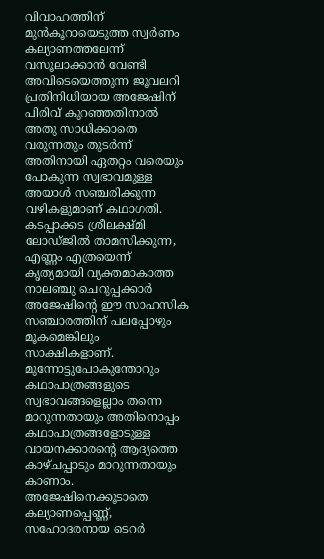വിവാഹത്തിന് മുന്‍കൂറായെടുത്ത സ്വര്‍ണം കല്യാണത്തലേന്ന് വസൂലാക്കാന്‍ വേണ്ടി അവിടെയെത്തുന്ന ജൂവലറി പ്രതിനിധിയായ അജേഷിന് പിരിവ് കുറ‌‌‌‍ഞ്ഞതിനാല്‍ അതു സാധിക്കാതെ വരുന്നതും തുടര്‍ന്ന് അതിനായി ഏതറ്റം വരെയും പോകുന്ന സ്വഭാവമുള്ള അയാള്‍ സഞ്ചരിക്കുന്ന വഴികളുമാണ് കഥാഗതി. കടപ്പാക്കട ശ്രീലക്ഷ്മി ലോഡ്ജില്‍ താമസിക്കുന്ന, എണ്ണം എത്രയെന്ന് കൃത്യമായി വ്യക്തമാകാത്ത നാലഞ്ചു ചെറുപ്പക്കാര്‍ അജേഷിന്റെ ഈ സാഹസിക സഞ്ചാരത്തിന് പലപ്പോഴും മൂകമെങ്കിലും സാക്ഷികളാണ്. മുന്നോട്ടുപോകുന്തോറും കഥാപാത്രങ്ങളുടെ സ്വഭാവങ്ങളെല്ലാം തന്നെ മാറുന്നതായും അതിനൊപ്പം കഥാപാത്രങ്ങളോടുള്ള വായനക്കാരന്റെ ആദ്യത്തെ കാഴ്ചപ്പാടും മാറുന്നതായും കാണാം. അജേഷിനെക്കൂടാതെ കല്യാണപ്പെണ്ണ്, സഹോദരനായ ടെറര്‍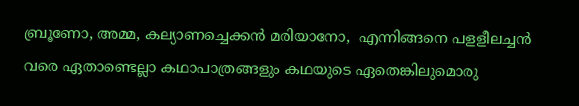ബ്രൂണോ, അമ്മ, കല്യാണച്ചെക്കൻ മരിയാനോ,  എന്നിങ്ങനെ പളളീലച്ചന്‍ വരെ ഏതാണ്ടെല്ലാ കഥാപാത്രങ്ങളും കഥയുടെ ഏതെങ്കിലുമൊരു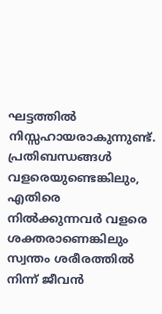ഘട്ടത്തില്‍ നിസ്സഹായരാകുന്നുണ്ട്. പ്രതിബന്ധങ്ങൾ വളരെയുണ്ടെങ്കിലും, എതിരെ നിൽക്കുന്നവർ വളരെ ശക്തരാണെങ്കിലും സ്വന്തം ശരീരത്തിൽ നിന്ന് ജീവൻ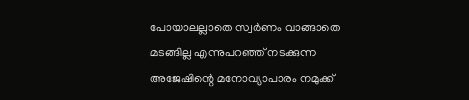പോയാലല്ലാതെ സ്വർണം വാങ്ങാതെ മടങ്ങില്ല എന്നുപറഞ്ഞ് നടക്കുന്ന അജേഷിന്റെ മനോവ്യാപാരം നമുക്ക്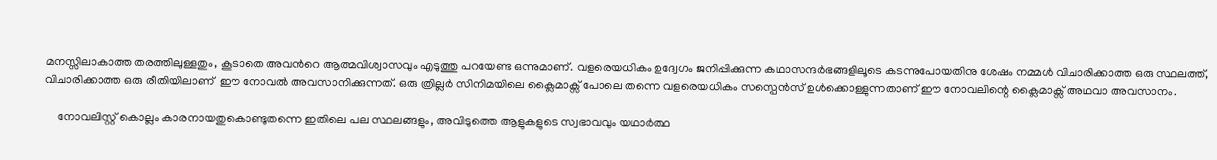മനസ്സിലാകാത്ത തരത്തിലുള്ളതും, കൂടാതെ അവൻറെ ആത്മവിശ്വാസവും എടുത്തു പറയേണ്ട ഒന്നുമാണ്. വളരെയധികം ഉദ്വേഗം ജനിപ്പിക്കുന്ന കഥാസന്ദർഭങ്ങളിലൂടെ കടന്നുപോയതിനു ശേഷം നമ്മൾ വിചാരിക്കാത്ത ഒരു സ്ഥലത്ത്, വിചാരിക്കാത്ത ഒരു രീതിയിലാണ്  ഈ നോവൽ അവസാനിക്കുന്നത്. ഒരു ത്രില്ലർ സിനിമയിലെ ക്ലൈമാക്സ് പോലെ തന്നെ വളരെയധികം സസ്പെൻസ് ഉൾക്കൊള്ളുന്നതാണ് ഈ നോവലിന്റെ ക്ലൈമാക്സ് അഥവാ അവസാനം.

    നോവലിസ്റ്റ് കൊല്ലം കാരനായതുകൊണ്ടുതന്നെ ഇതിലെ പല സ്ഥലങ്ങളും, അവിടുത്തെ ആളുകളുടെ സ്വഭാവവും യഥാർത്ഥ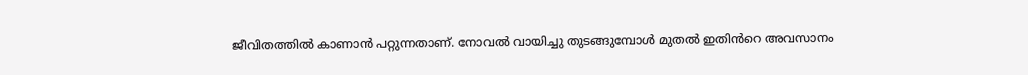ജീവിതത്തിൽ കാണാൻ പറ്റുന്നതാണ്. നോവൽ വായിച്ചു തുടങ്ങുമ്പോൾ മുതൽ ഇതിൻറെ അവസാനം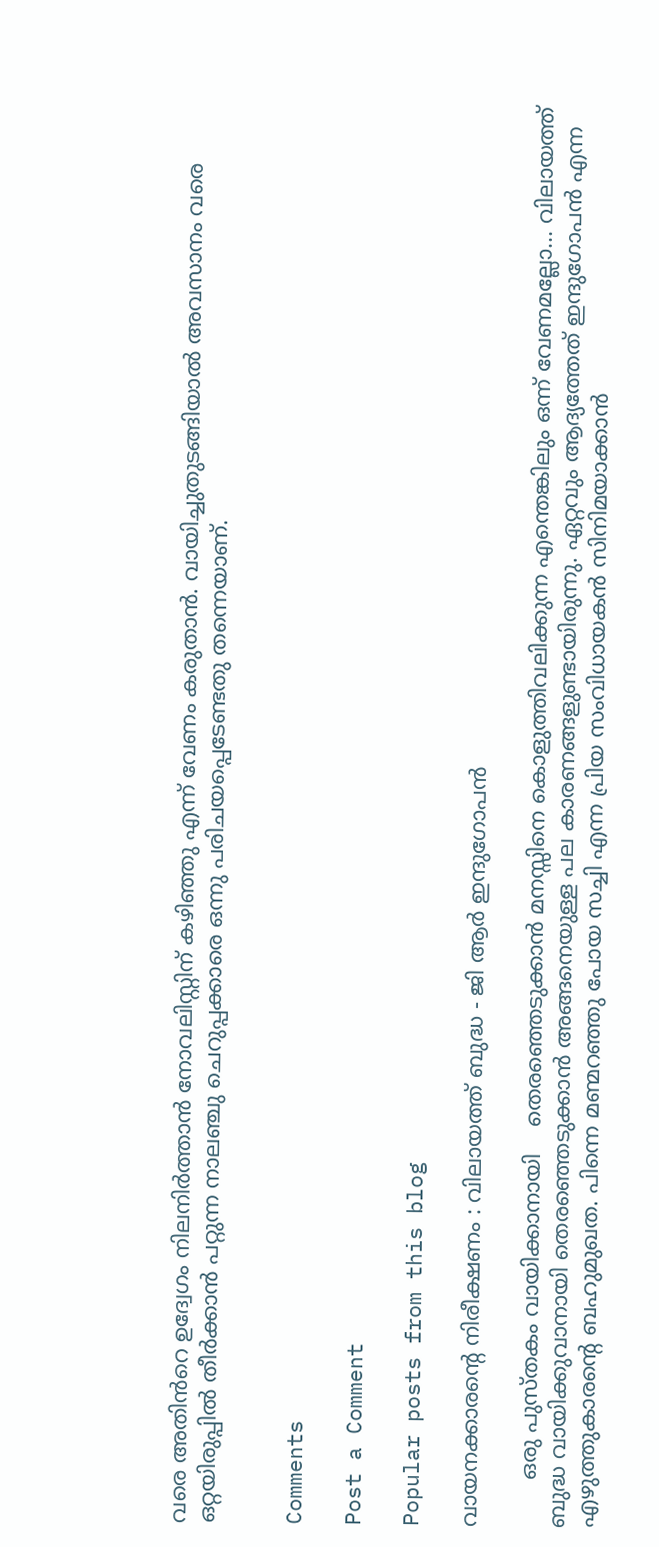വരെ അതിൻറെ ഉദ്വേഗം നിലനിർത്താൻ നോവലിസ്റ്റിന് കഴിഞ്ഞു എന്ന് വേണം കരുതാൻ. വായിച്ചുതുടങ്ങിയാൽ അവസാനം വരെ ഒറ്റയിരുപ്പിൽ തീർക്കാൻ പറ്റുന്ന നാലഞ്ചു ചെറുപ്പക്കാരെ ഒന്നു പരിചയപ്പെടേണ്ടതു തന്നെയാണ്.


Comments

Post a Comment

Popular posts from this blog

വായനക്കാരൻ്റെ നിരീക്ഷണം : വിലായത്ത് ബുദ്ധ - ജി ആർ ഇന്ദുഗോപൻ

       ഒരു പുസ്തകം വായിക്കാനായി    തെരഞ്ഞെടുക്കാൻ മനസ്സിനെ കൊളുത്തിവലിക്കുന്ന എന്തെങ്കിലും ഒന്ന് വേണമല്ലോ... വിലായത്ത് ബുദ്ധ വായിക്കുവാനായി തെരഞ്ഞെടുക്കാൻ അങ്ങനെയുള്ള പല കാരണങ്ങളുണ്ടായിരുന്നു. ഏറ്റവും ആദ്യത്തേത് ഇന്ദുഗോപൻ എന്ന എഴുത്തുകാരന്റെ ബഹുമുഖത. പിന്നെ മണ്മറഞ്ഞു പോയ സച്ചി എന്ന പ്രിയ സംവിധായകൻ സിനിമയാക്കാൻ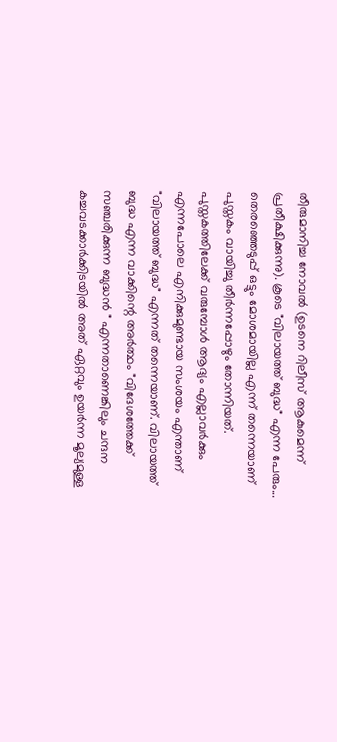തീരുമാനിച്ച നോവൽ (ഉടനെ റിലീസ് ആകുമെന്ന് പ്രതീക്ഷിക്കുന്നു). കൂടെ "വിലായത്ത് ബുദ്ധ" എന്ന പേരും... തെരഞ്ഞെടുപ്പ് ഒട്ടും മോശമായില്ല എന്ന് തന്നെയാണ് പുസ്തകം വായിച്ചു തീർന്നപ്പോഴും തോന്നിയത്.            പുസ്തകത്തിലേക്ക് വരുമ്പോൾ ആദ്യം എല്ലാവർക്കും എന്നപോലെ എനിക്കുമുണ്ടായ സംശയം എന്താണ് "വിലായത്ത് ബുദ്ധ" എന്നത് തന്നെയാണ്. വിലായത്ത് ബുദ്ധ എന്ന വാക്കിന്റെ അർത്ഥം "വിദേശത്തേക്ക് സഞ്ചരിക്കുന്ന ബുദ്ധൻ " എന്നതാണെങ്കിലും ചന്ദന കച്ചവടക്കാർക്കിടയിൽ അത് ഏറ്റവും ഉയർന്ന മൂല്യമുള്ള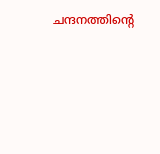ചന്ദനത്തിന്റെ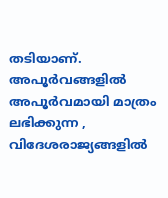തടിയാണ്. അപൂർവങ്ങളിൽ അപൂർവമായി മാത്രം ലഭിക്കുന്ന ,   വിദേശരാജ്യങ്ങളിൽ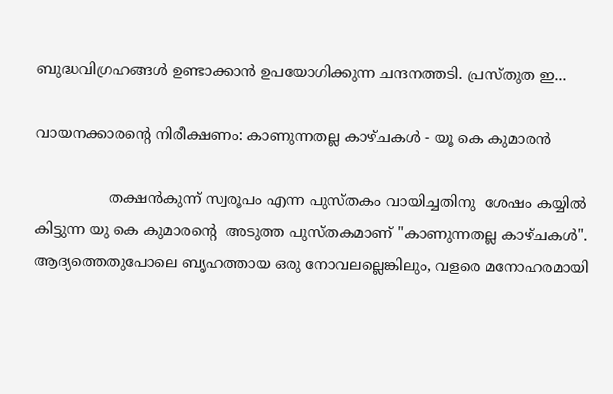ബുദ്ധവിഗ്രഹങ്ങൾ ഉണ്ടാക്കാൻ ഉപയോഗിക്കുന്ന ചന്ദനത്തടി. പ്രസ്തുത ഇ...

വായനക്കാരൻ്റെ നിരീക്ഷണം: കാണുന്നതല്ല കാഴ്ചകൾ - യൂ കെ കുമാരൻ

                തക്ഷൻകുന്ന് സ്വരൂപം എന്ന പുസ്തകം വായിച്ചതിനു  ശേഷം കയ്യിൽ കിട്ടുന്ന യു കെ കുമാരന്റെ  അടുത്ത പുസ്തകമാണ് "കാണുന്നതല്ല കാഴ്ചകൾ". ആദ്യത്തെതുപോലെ ബൃഹത്തായ ഒരു നോവലല്ലെങ്കിലും, വളരെ മനോഹരമായി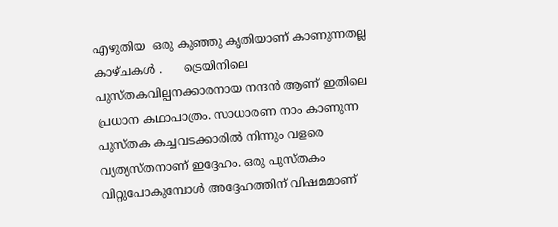എഴുതിയ  ഒരു കുഞ്ഞു കൃതിയാണ് കാണുന്നതല്ല കാഴ്ചകൾ .      ട്രെയിനിലെ പുസ്തകവില്പനക്കാരനായ നന്ദൻ ആണ് ഇതിലെ പ്രധാന കഥാപാത്രം. സാധാരണ നാം കാണുന്ന പുസ്തക കച്ചവടക്കാരിൽ നിന്നും വളരെ വ്യത്യസ്തനാണ് ഇദ്ദേഹം. ഒരു പുസ്തകം വിറ്റുപോകുമ്പോൾ അദ്ദേഹത്തിന് വിഷമമാണ്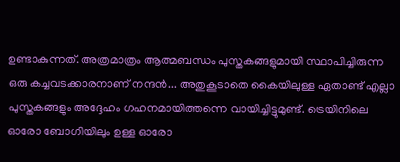ഉണ്ടാകുന്നത്. അത്രമാത്രം ആത്മബന്ധം പുസ്തകങ്ങളുമായി സ്ഥാപിച്ചിരുന്ന ഒരു കച്ചവടക്കാരനാണ് നന്ദൻ... അതുകൂടാതെ കൈയിലുള്ള ഏതാണ്ട് എല്ലാ പുസ്തകങ്ങളും അദ്ദേഹം ഗഹനമായിത്തന്നെ വായിച്ചിട്ടുമുണ്ട്. ട്രെയിനിലെ ഓരോ ബോഗിയിലും ഉള്ള ഓരോ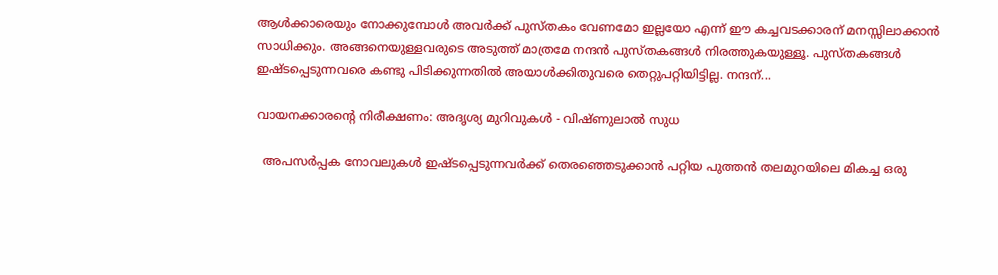ആൾക്കാരെയും നോക്കുമ്പോൾ അവർക്ക് പുസ്തകം വേണമോ ഇല്ലയോ എന്ന് ഈ കച്ചവടക്കാരന് മനസ്സിലാക്കാൻ സാധിക്കും. അങ്ങനെയുള്ളവരുടെ അടുത്ത് മാത്രമേ നന്ദൻ പുസ്തകങ്ങൾ നിരത്തുകയുള്ളൂ. പുസ്തകങ്ങൾ ഇഷ്ടപ്പെടുന്നവരെ കണ്ടു പിടിക്കുന്നതിൽ അയാൾക്കിതുവരെ തെറ്റുപറ്റിയിട്ടില്ല. നന്ദന്...

വായനക്കാരന്റെ നിരീക്ഷണം: അദൃശ്യ മുറിവുകൾ - വിഷ്ണുലാൽ സുധ

  അപസർപ്പക നോവലുകൾ ഇഷ്ടപ്പെടുന്നവർക്ക് തെരഞ്ഞെടുക്കാൻ പറ്റിയ പുത്തൻ തലമുറയിലെ മികച്ച ഒരു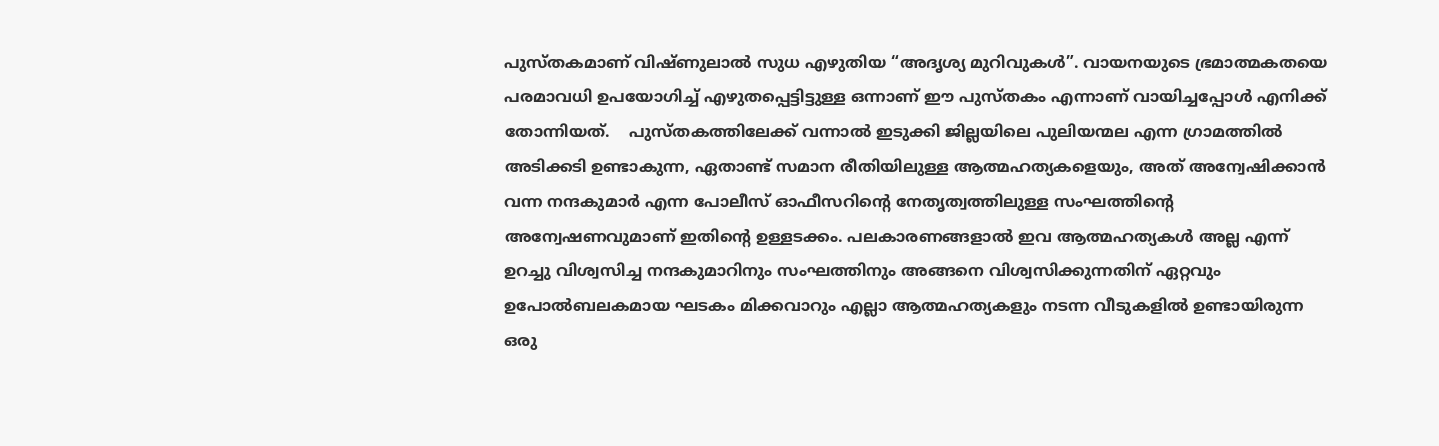പുസ്തകമാണ് വിഷ്ണുലാൽ സുധ എഴുതിയ “അദൃശ്യ മുറിവുകൾ”. വായനയുടെ ഭ്രമാത്മകതയെ പരമാവധി ഉപയോഗിച്ച് എഴുതപ്പെട്ടിട്ടുള്ള ഒന്നാണ് ഈ പുസ്തകം എന്നാണ് വായിച്ചപ്പോൾ എനിക്ക് തോന്നിയത്.    പുസ്തകത്തിലേക്ക് വന്നാൽ ഇടുക്കി ജില്ലയിലെ പുലിയന്മല എന്ന ഗ്രാമത്തിൽ അടിക്കടി ഉണ്ടാകുന്ന, ഏതാണ്ട് സമാന രീതിയിലുള്ള ആത്മഹത്യകളെയും, അത് അന്വേഷിക്കാൻ വന്ന നന്ദകുമാർ എന്ന പോലീസ് ഓഫീസറിന്റെ നേതൃത്വത്തിലുള്ള സംഘത്തിന്റെ അന്വേഷണവുമാണ് ഇതിന്റെ ഉള്ളടക്കം. പലകാരണങ്ങളാൽ ഇവ ആത്മഹത്യകൾ അല്ല എന്ന് ഉറച്ചു വിശ്വസിച്ച നന്ദകുമാറിനും സംഘത്തിനും അങ്ങനെ വിശ്വസിക്കുന്നതിന് ഏറ്റവും ഉപോൽബലകമായ ഘടകം മിക്കവാറും എല്ലാ ആത്മഹത്യകളും നടന്ന വീടുകളിൽ ഉണ്ടായിരുന്ന ഒരു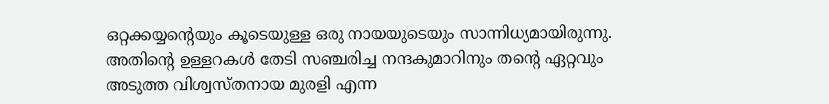ഒറ്റക്കയ്യന്റെയും കൂടെയുള്ള ഒരു നായയുടെയും സാന്നിധ്യമായിരുന്നു. അതിന്റെ ഉള്ളറകൾ തേടി സഞ്ചരിച്ച നന്ദകുമാറിനും തന്റെ ഏറ്റവും അടുത്ത വിശ്വസ്തനായ മുരളി എന്ന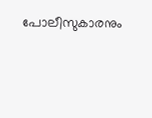പോലീസുകാരനും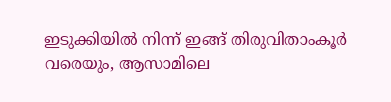ഇടുക്കിയിൽ നിന്ന് ഇങ്ങ് തിരുവിതാംകൂർ വരെയും, ആസാമിലെ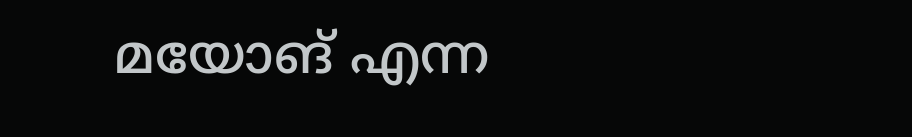മയോങ് എന്ന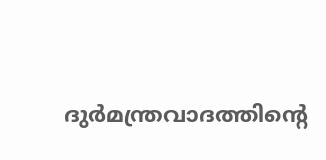ദുർമന്ത്രവാദത്തിന്റെ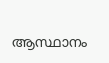ആസ്ഥാനം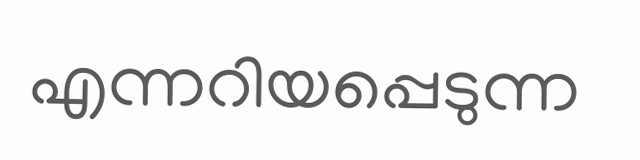എന്നറിയപ്പെടുന്ന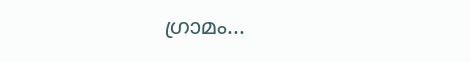ഗ്രാമം...